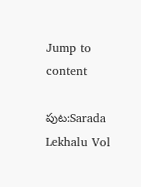Jump to content

పుట:Sarada Lekhalu Vol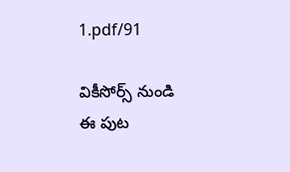1.pdf/91

వికీసోర్స్ నుండి
ఈ పుట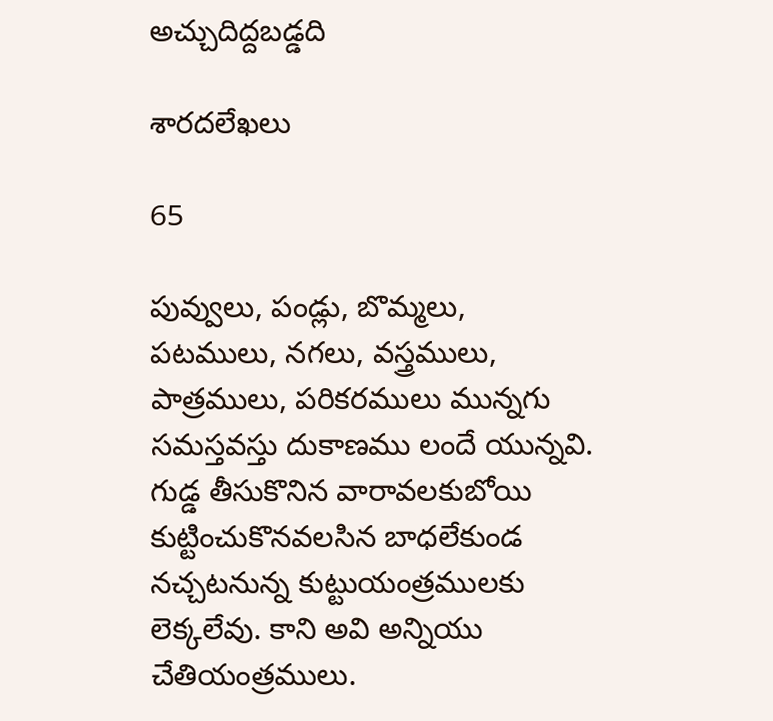అచ్చుదిద్దబడ్డది

శారదలేఖలు

65

పువ్వులు, పండ్లు, బొమ్మలు, పటములు, నగలు, వస్త్రములు, పాత్రములు, పరికరములు మున్నగు సమస్తవస్తు దుకాణము లందే యున్నవి. గుడ్డ తీసుకొనిన వారావలకుబోయి కుట్టించుకొనవలసిన బాధలేకుండ నచ్చటనున్న కుట్టుయంత్రములకు లెక్కలేవు. కాని అవి అన్నియు చేతియంత్రములు.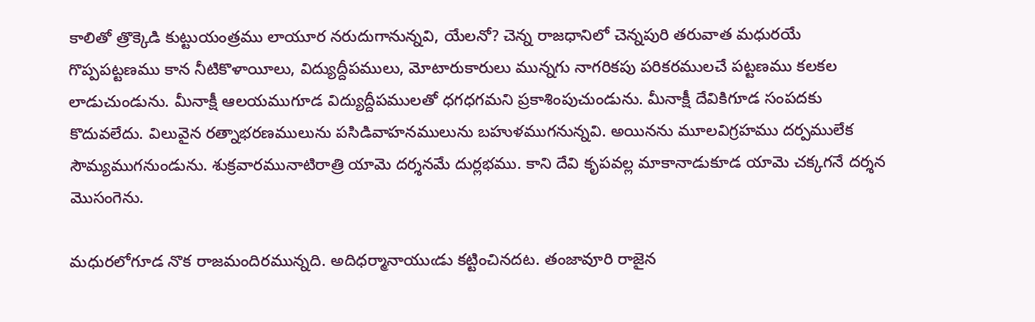కాలితో త్రొక్కెడి కుట్టుయంత్రము లాయూర నరుదుగానున్నవి, యేలనో? చెన్న రాజధానిలో చెన్నపురి తరువాత మధురయే గొప్పపట్టణము కాన నీటికొళాయీలు, విద్యుద్దీపములు, మోటారుకారులు మున్నగు నాగరికపు పరికరములచే పట్టణము కలకల లాడుచుండును. మీనాక్షీ ఆలయముగూడ విద్యుద్దీపములతో ధగధగమని ప్రకాశింపుచుండును. మీనాక్షీ దేవికిగూడ సంపదకు కొదువలేదు. విలువైన రత్నాభరణములును పసిడివాహనములును బహుళముగనున్నవి. అయినను మూలవిగ్రహము దర్పములేక సౌమ్యముగనుండును. శుక్రవారమునాటిరాత్రి యామె దర్శనమే దుర్లభము. కాని దేవి కృపవల్ల మాకానాడుకూడ యామె చక్కగనే దర్శన మొసంగెను.

మధురలోగూడ నొక రాజమందిరమున్నది. అదిధర్మానాయుఁడు కట్టించినదట. తంజావూరి రాజైన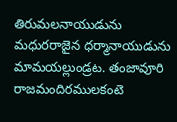తిరుమలనాయుడును మధురరాజైన ధర్మానాయుడును మామయల్లుండ్రట. తంజావూరి రాజమందిరములకంటె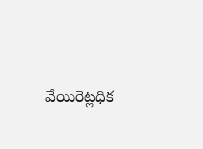వేయిరెట్లధిక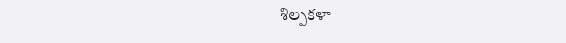శిల్పకళా